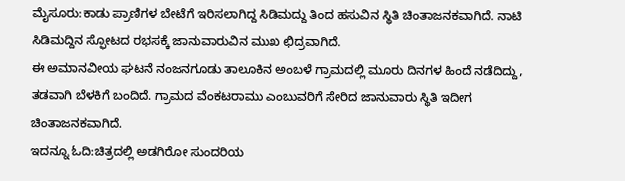ಮೈಸೂರು:ಕಾಡು ಪ್ರಾಣಿಗಳ ಬೇಟೆಗೆ ಇರಿಸಲಾಗಿದ್ದ ಸಿಡಿಮದ್ದು ತಿಂದ ಹಸುವಿನ ಸ್ಥಿತಿ ಚಿಂತಾಜನಕವಾಗಿದೆ. ನಾಟಿ ಸಿಡಿಮದ್ದಿನ ಸ್ಫೋಟದ ರಭಸಕ್ಕೆ ಜಾನುವಾರುವಿನ ಮುಖ ಛಿದ್ರವಾಗಿದೆ.
ಈ ಅಮಾನವೀಯ ಘಟನೆ ನಂಜನಗೂಡು ತಾಲೂಕಿನ ಅಂಬಳೆ ಗ್ರಾಮದಲ್ಲಿ ಮೂರು ದಿನಗಳ ಹಿಂದೆ ನಡೆದಿದ್ದು, ತಡವಾಗಿ ಬೆಳಕಿಗೆ ಬಂದಿದೆ. ಗ್ರಾಮದ ವೆಂಕಟರಾಮು ಎಂಬುವರಿಗೆ ಸೇರಿದ ಜಾನುವಾರು ಸ್ಥಿತಿ ಇದೀಗ ಚಿಂತಾಜನಕವಾಗಿದೆ.
ಇದನ್ನೂ ಓದಿ:ಚಿತ್ರದಲ್ಲಿ ಅಡಗಿರೋ ಸುಂದರಿಯ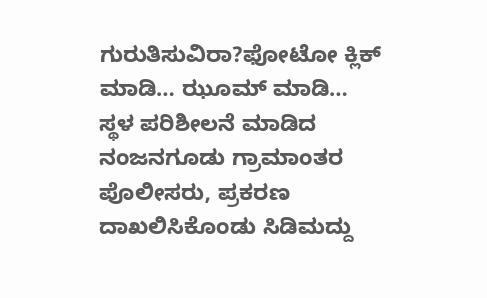ಗುರುತಿಸುವಿರಾ?ಫೋಟೋ ಕ್ಲಿಕ್ ಮಾಡಿ… ಝೂಮ್ ಮಾಡಿ…
ಸ್ಥಳ ಪರಿಶೀಲನೆ ಮಾಡಿದ ನಂಜನಗೂಡು ಗ್ರಾಮಾಂತರ ಪೊಲೀಸರು, ಪ್ರಕರಣ ದಾಖಲಿಸಿಕೊಂಡು ಸಿಡಿಮದ್ದು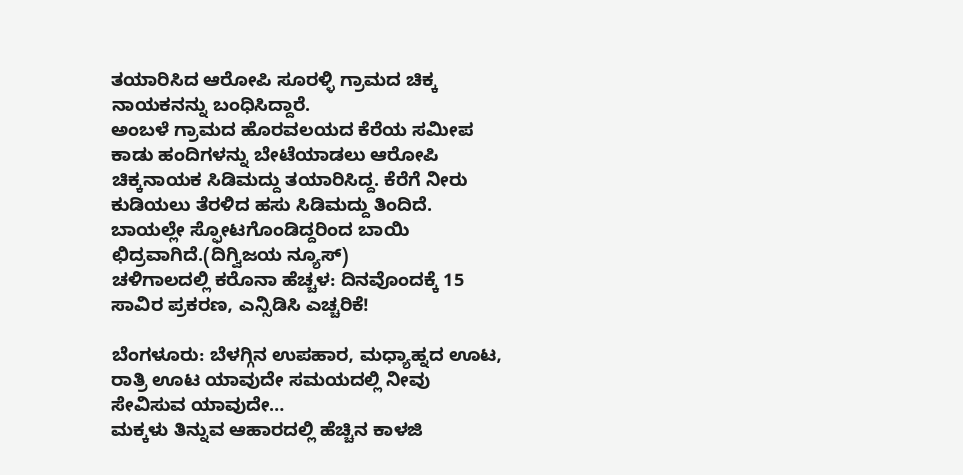ತಯಾರಿಸಿದ ಆರೋಪಿ ಸೂರಳ್ಳಿ ಗ್ರಾಮದ ಚಿಕ್ಕ ನಾಯಕನನ್ನು ಬಂಧಿಸಿದ್ದಾರೆ.
ಅಂಬಳೆ ಗ್ರಾಮದ ಹೊರವಲಯದ ಕೆರೆಯ ಸಮೀಪ ಕಾಡು ಹಂದಿಗಳನ್ನು ಬೇಟೆಯಾಡಲು ಆರೋಪಿ ಚಿಕ್ಕನಾಯಕ ಸಿಡಿಮದ್ದು ತಯಾರಿಸಿದ್ದ. ಕೆರೆಗೆ ನೀರು ಕುಡಿಯಲು ತೆರಳಿದ ಹಸು ಸಿಡಿಮದ್ದು ತಿಂದಿದೆ. ಬಾಯಲ್ಲೇ ಸ್ಫೋಟಗೊಂಡಿದ್ದರಿಂದ ಬಾಯಿ ಛಿದ್ರವಾಗಿದೆ.(ದಿಗ್ವಿಜಯ ನ್ಯೂಸ್)
ಚಳಿಗಾಲದಲ್ಲಿ ಕರೊನಾ ಹೆಚ್ಚಳ: ದಿನವೊಂದಕ್ಕೆ 15 ಸಾವಿರ ಪ್ರಕರಣ, ಎನ್ಸಿಡಿಸಿ ಎಚ್ಚರಿಕೆ!

ಬೆಂಗಳೂರು: ಬೆಳಗ್ಗಿನ ಉಪಹಾರ, ಮಧ್ಯಾಹ್ನದ ಊಟ, ರಾತ್ರಿ ಊಟ ಯಾವುದೇ ಸಮಯದಲ್ಲಿ ನೀವು ಸೇವಿಸುವ ಯಾವುದೇ…
ಮಕ್ಕಳು ತಿನ್ನುವ ಆಹಾರದಲ್ಲಿ ಹೆಚ್ಚಿನ ಕಾಳಜಿ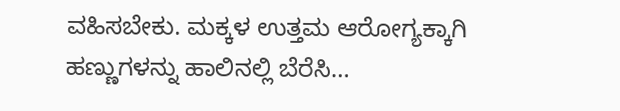ವಹಿಸಬೇಕು. ಮಕ್ಕಳ ಉತ್ತಮ ಆರೋಗ್ಯಕ್ಕಾಗಿ ಹಣ್ಣುಗಳನ್ನು ಹಾಲಿನಲ್ಲಿ ಬೆರೆಸಿ…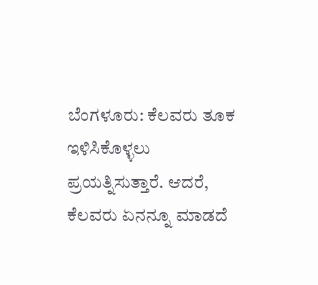ಬೆಂಗಳೂರು: ಕೆಲವರು ತೂಕ ಇಳಿಸಿಕೊಳ್ಳಲು ಪ್ರಯತ್ನಿಸುತ್ತಾರೆ. ಆದರೆ, ಕೆಲವರು ಏನನ್ನೂ ಮಾಡದೆ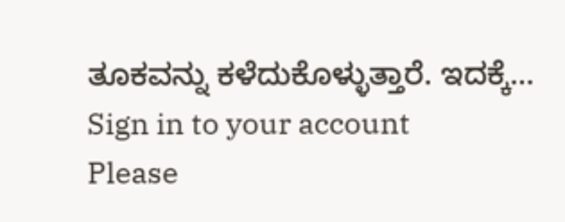ತೂಕವನ್ನು ಕಳೆದುಕೊಳ್ಳುತ್ತಾರೆ. ಇದಕ್ಕೆ…
Sign in to your account
Please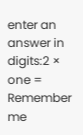enter an answer in digits:2 × one =
Remember me